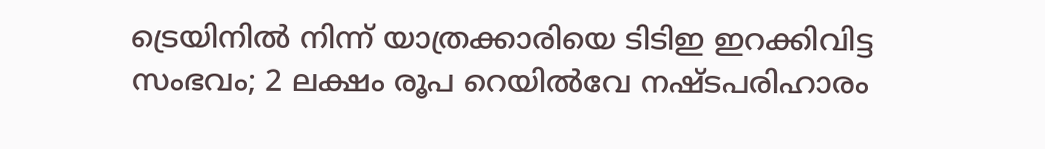ട്രെയിനിൽ നിന്ന് യാത്രക്കാരിയെ ടിടിഇ ഇറക്കിവിട്ട സംഭവം; 2 ലക്ഷം രൂപ റെയിൽവേ നഷ്ടപരിഹാരം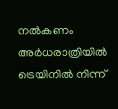നൽകണം
അർധരാത്രിയിൽ ട്രെയിനിൽ നിന്ന്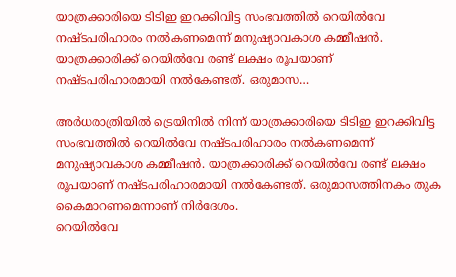യാത്രക്കാരിയെ ടിടിഇ ഇറക്കിവിട്ട സംഭവത്തിൽ റെയിൽവേ നഷ്ടപരിഹാരം നൽകണമെന്ന് മനുഷ്യാവകാശ കമ്മീഷൻ. യാത്രക്കാരിക്ക് റെയിൽവേ രണ്ട് ലക്ഷം രൂപയാണ് നഷ്ടപരിഹാരമായി നൽകേണ്ടത്. ഒരുമാസ…

അർധരാത്രിയിൽ ട്രെയിനിൽ നിന്ന് യാത്രക്കാരിയെ ടിടിഇ ഇറക്കിവിട്ട സംഭവത്തിൽ റെയിൽവേ നഷ്ടപരിഹാരം നൽകണമെന്ന് മനുഷ്യാവകാശ കമ്മീഷൻ. യാത്രക്കാരിക്ക് റെയിൽവേ രണ്ട് ലക്ഷം രൂപയാണ് നഷ്ടപരിഹാരമായി നൽകേണ്ടത്. ഒരുമാസത്തിനകം തുക കൈമാറണമെന്നാണ് നിർദേശം.
റെയിൽവേ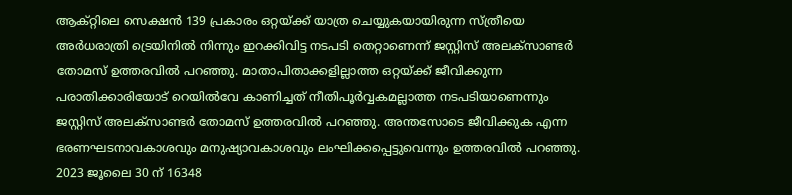ആക്റ്റിലെ സെക്ഷൻ 139 പ്രകാരം ഒറ്റയ്ക്ക് യാത്ര ചെയ്യുകയായിരുന്ന സ്ത്രീയെ അർധരാത്രി ട്രെയിനിൽ നിന്നും ഇറക്കിവിട്ട നടപടി തെറ്റാണെന്ന് ജസ്റ്റിസ് അലക്സാണ്ടർ തോമസ് ഉത്തരവിൽ പറഞ്ഞു. മാതാപിതാക്കളില്ലാത്ത ഒറ്റയ്ക്ക് ജീവിക്കുന്ന പരാതിക്കാരിയോട് റെയിൽവേ കാണിച്ചത് നീതിപൂർവ്വകമല്ലാത്ത നടപടിയാണെന്നും ജസ്റ്റിസ് അലക്സാണ്ടർ തോമസ് ഉത്തരവിൽ പറഞ്ഞു. അന്തസോടെ ജീവിക്കുക എന്ന ഭരണഘടനാവകാശവും മനുഷ്യാവകാശവും ലംഘിക്കപ്പെട്ടുവെന്നും ഉത്തരവിൽ പറഞ്ഞു.
2023 ജൂലൈ 30 ന് 16348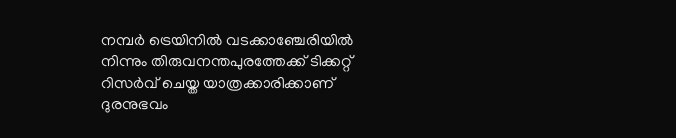നമ്പർ ട്രെയിനിൽ വടക്കാഞ്ചേരിയിൽ നിന്നും തിരുവനന്തപുരത്തേക്ക് ടിക്കറ്റ് റിസർവ് ചെയ്ത യാത്രക്കാരിക്കാണ് ദുരനുഭവം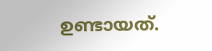ഉണ്ടായത്.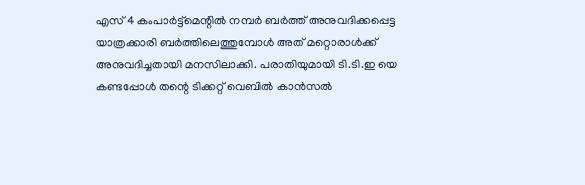എസ് 4 കംപാർട്ട്മെന്റിൽ നമ്പർ ബർത്ത് അനുവദിക്കപ്പെട്ട യാത്രക്കാരി ബർത്തിലെത്തുമ്പോൾ അത് മറ്റൊരാൾക്ക് അനുവദിച്ചതായി മനസിലാക്കി. പരാതിയുമായി ടി.ടി.ഇ യെ കണ്ടപ്പോൾ തന്റെ ടിക്കറ്റ് വെബിൽ കാൻസൽ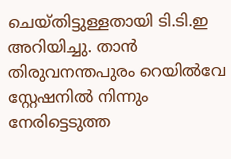ചെയ്തിട്ടുള്ളതായി ടി.ടി.ഇ അറിയിച്ചു. താൻ തിരുവനന്തപുരം റെയിൽവേ സ്റ്റേഷനിൽ നിന്നും നേരിട്ടെടുത്ത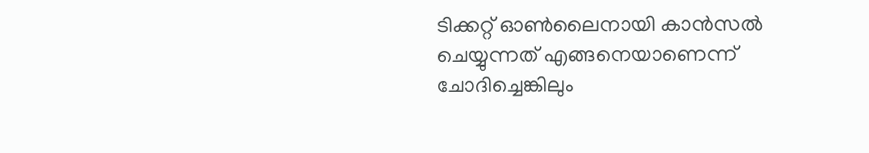ടിക്കറ്റ് ഓൺലൈനായി കാൻസൽ ചെയ്യുന്നത് എങ്ങനെയാണെന്ന് ചോദിച്ചെങ്കിലും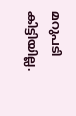മറുപടി കിട്ടിയില്ല.